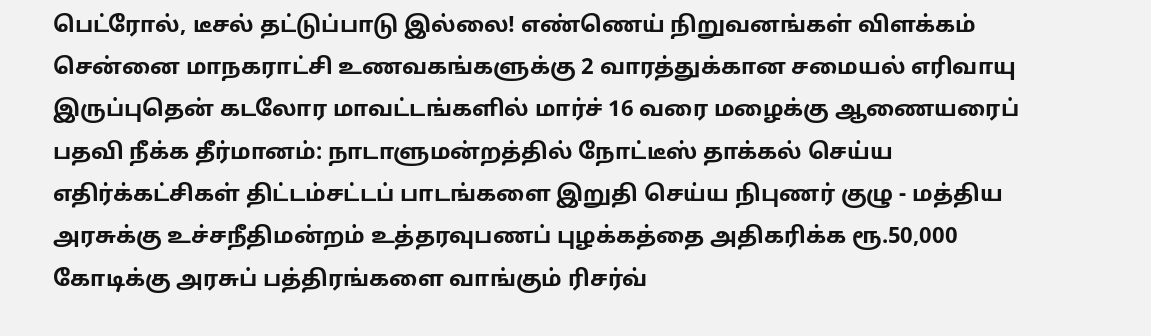பெட்ரோல், டீசல் தட்டுப்பாடு இல்லை! எண்ணெய் நிறுவனங்கள் விளக்கம் சென்னை மாநகராட்சி உணவகங்களுக்கு 2 வாரத்துக்கான சமையல் எரிவாயு இருப்புதென் கடலோர மாவட்டங்களில் மார்ச் 16 வரை மழைக்கு ஆணையரைப் பதவி நீக்க தீர்மானம்: நாடாளுமன்றத்தில் நோட்டீஸ் தாக்கல் செய்ய எதிர்க்கட்சிகள் திட்டம்சட்டப் பாடங்களை இறுதி செய்ய நிபுணர் குழு - மத்திய அரசுக்கு உச்சநீதிமன்றம் உத்தரவுபணப் புழக்கத்தை அதிகரிக்க ரூ.50,000 கோடிக்கு அரசுப் பத்திரங்களை வாங்கும் ரிசர்வ்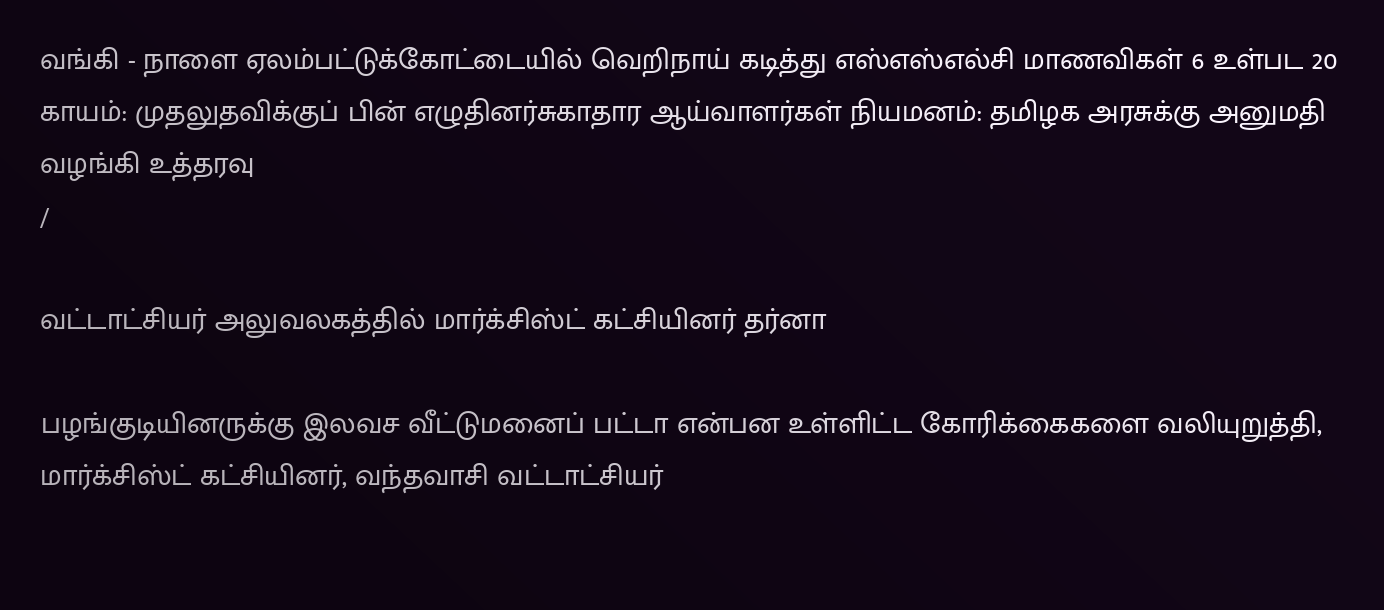வங்கி - நாளை ஏலம்பட்டுக்கோட்டையில் வெறிநாய் கடித்து எஸ்எஸ்எல்சி மாணவிகள் 6 உள்பட 20 காயம்: முதலுதவிக்குப் பின் எழுதினர்சுகாதார ஆய்வாளர்கள் நியமனம்: தமிழக அரசுக்கு அனுமதி வழங்கி உத்தரவு
/

வட்டாட்சியர் அலுவலகத்தில் மார்க்சிஸ்ட் கட்சியினர் தர்னா

பழங்குடியினருக்கு இலவச வீட்டுமனைப் பட்டா என்பன உள்ளிட்ட கோரிக்கைகளை வலியுறுத்தி, மார்க்சிஸ்ட் கட்சியினர், வந்தவாசி வட்டாட்சியர்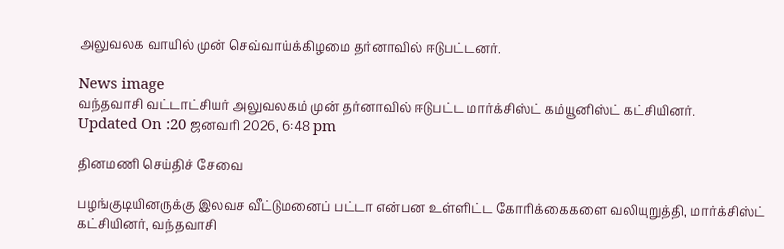அலுவலக வாயில் முன் செவ்வாய்க்கிழமை தர்னாவில் ஈடுபட்டனர்.

News image
வந்தவாசி வட்டாட்சியர் அலுவலகம் முன் தர்னாவில் ஈடுபட்ட மார்க்சிஸ்ட் கம்யூனிஸ்ட் கட்சியினர்.
Updated On :20 ஜனவரி 2026, 6:48 pm

தினமணி செய்திச் சேவை

பழங்குடியினருக்கு இலவச வீட்டுமனைப் பட்டா என்பன உள்ளிட்ட கோரிக்கைகளை வலியுறுத்தி, மார்க்சிஸ்ட் கட்சியினர், வந்தவாசி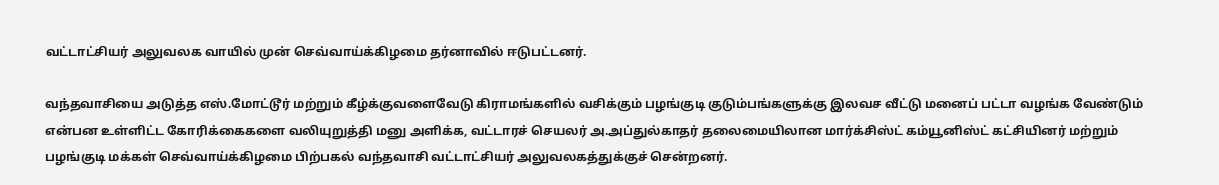வட்டாட்சியர் அலுவலக வாயில் முன் செவ்வாய்க்கிழமை தர்னாவில் ஈடுபட்டனர்.

வந்தவாசியை அடுத்த எஸ்.மோட்டூர் மற்றும் கீழ்க்குவளைவேடு கிராமங்களில் வசிக்கும் பழங்குடி குடும்பங்களுக்கு இலவச வீட்டு மனைப் பட்டா வழங்க வேண்டும் என்பன உள்ளிட்ட கோரிக்கைகளை வலியுறுத்தி மனு அளிக்க, வட்டாரச் செயலர் அ.அப்துல்காதர் தலைமையிலான மார்க்சிஸ்ட் கம்யூனிஸ்ட் கட்சியினர் மற்றும் பழங்குடி மக்கள் செவ்வாய்க்கிழமை பிற்பகல் வந்தவாசி வட்டாட்சியர் அலுவலகத்துக்குச் சென்றனர்.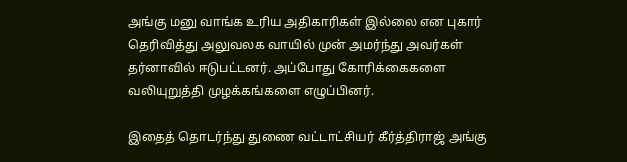அங்கு மனு வாங்க உரிய அதிகாரிகள் இல்லை என புகார் தெரிவித்து அலுவலக வாயில் முன் அமர்ந்து அவர்கள் தர்னாவில் ஈடுபட்டனர். அப்போது கோரிக்கைகளை வலியுறுத்தி முழக்கங்களை எழுப்பினர்.

இதைத் தொடர்ந்து துணை வட்டாட்சியர் கீர்த்திராஜ் அங்கு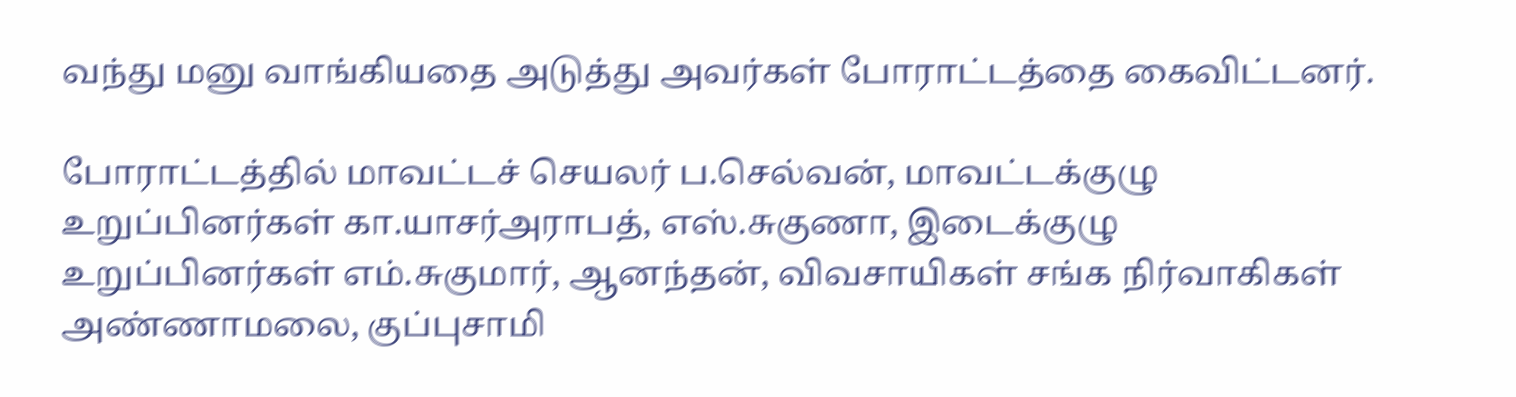வந்து மனு வாங்கியதை அடுத்து அவர்கள் போராட்டத்தை கைவிட்டனர்.

போராட்டத்தில் மாவட்டச் செயலர் ப.செல்வன், மாவட்டக்குழு உறுப்பினர்கள் கா.யாசர்அராபத், எஸ்.சுகுணா, இடைக்குழு உறுப்பினர்கள் எம்.சுகுமார், ஆனந்தன், விவசாயிகள் சங்க நிர்வாகிகள் அண்ணாமலை, குப்புசாமி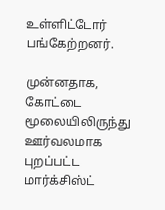உள்ளிட்டோர் பங்கேற்றனர்.

முன்னதாக, கோட்டை மூலையிலிருந்து ஊர்வலமாக புறப்பட்ட மார்க்சிஸ்ட்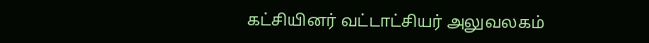கட்சியினர் வட்டாட்சியர் அலுவலகம்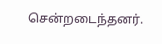சென்றடைந்தனர்.